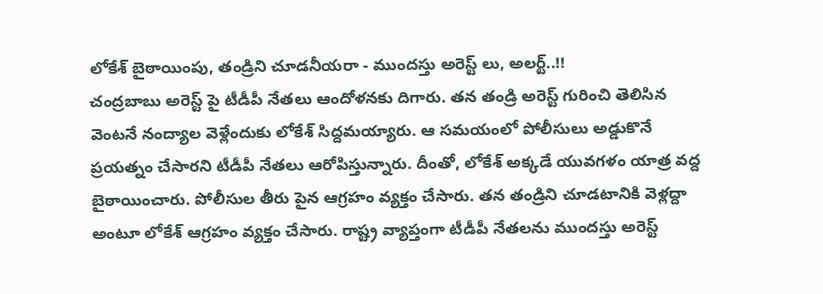లోకేశ్ బైఠాయింపు, తండ్రిని చూడనీయరా - ముందస్తు అరెస్ట్ లు, అలర్ట్..!!
చంద్రబాబు అరెస్ట్ పై టీడీపీ నేతలు ఆందోళనకు దిగారు. తన తండ్రి అరెస్ట్ గురించి తెలిసిన వెంటనే నంద్యాల వెళ్లేందుకు లోకేశ్ సిద్దమయ్యారు. ఆ సమయంలో పోలీసులు అడ్డుకొనే ప్రయత్నం చేసారని టీడీపీ నేతలు ఆరోపిస్తున్నారు. దీంతో, లోకేశ్ అక్కడే యువగళం యాత్ర వద్ద బైఠాయించారు. పోలీసుల తీరు పైన ఆగ్రహం వ్యక్తం చేసారు. తన తండ్రిని చూడటానికి వెళ్లద్దా అంటూ లోకేశ్ ఆగ్రహం వ్యక్తం చేసారు. రాష్ట్ర వ్యాప్తంగా టీడీపీ నేతలను ముందస్తు అరెస్ట్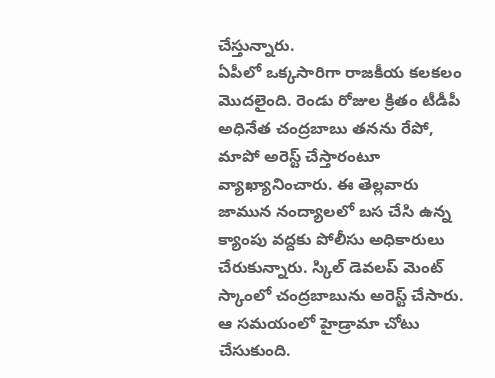చేస్తున్నారు.
ఏపీలో ఒక్కసారిగా రాజకీయ కలకలం మొదలైంది. రెండు రోజుల క్రితం టీడీపీ అధినేత చంద్రబాబు తనను రేపో, మాపో అరెస్ట్ చేస్తారంటూ వ్యాఖ్యానించారు. ఈ తెల్లవారు జామున నంద్యాలలో బస చేసి ఉన్న క్యాంపు వద్దకు పోలీసు అధికారులు చేరుకున్నారు. స్కిల్ డెవలప్ మెంట్ స్కాంలో చంద్రబాబును అరెస్ట్ చేసారు. ఆ సమయంలో హైడ్రామా చోటు చేసుకుంది.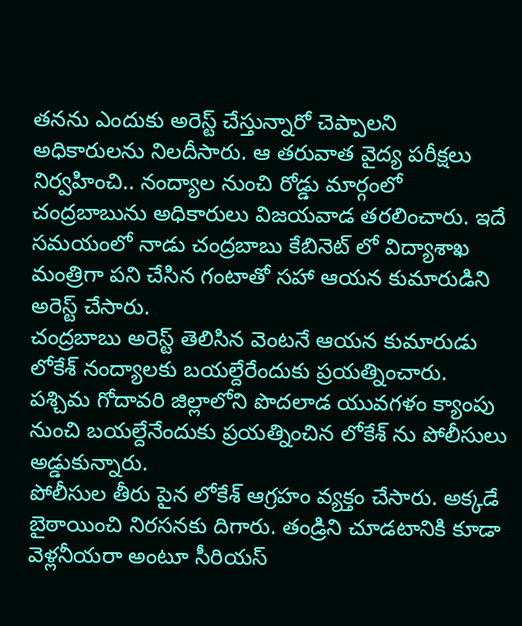తనను ఎందుకు అరెస్ట్ చేస్తున్నారో చెప్పాలని అధికారులను నిలదీసారు. ఆ తరువాత వైద్య పరీక్షలు నిర్వహించి.. నంద్యాల నుంచి రోడ్డు మార్గంలో చంద్రబాబును అధికారులు విజయవాడ తరలించారు. ఇదే సమయంలో నాడు చంద్రబాబు కేబినెట్ లో విద్యాశాఖ మంత్రిగా పని చేసిన గంటాతో సహా ఆయన కుమారుడిని అరెస్ట్ చేసారు.
చంద్రబాబు అరెస్ట్ తెలిసిన వెంటనే ఆయన కుమారుడు లోకేశ్ నంద్యాలకు బయల్దేరేందుకు ప్రయత్నించారు. పశ్చిమ గోదావరి జిల్లాలోని పొదలాడ యువగళం క్యాంపు నుంచి బయల్దేనేందుకు ప్రయత్నించిన లోకేశ్ ను పోలీసులు అడ్డుకున్నారు.
పోలీసుల తీరు పైన లోకేశ్ ఆగ్రహం వ్యక్తం చేసారు. అక్కడే బైఠాయించి నిరసనకు దిగారు. తండ్రిని చూడటానికి కూడా వెళ్లనీయరా అంటూ సీరియస్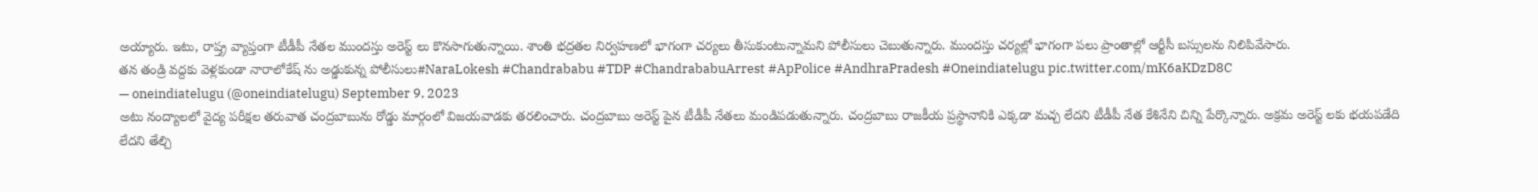అయ్యారు. ఇటు, రాష్త్ర వ్యాప్తంగా టీడీపీ నేతల ముందస్తు అరెస్ట్ లు కొనసాగుతున్నాయి. శాంతి భద్రతల నిర్వహణలో భాగంగా చర్యలు తీసుకుంటున్నామని పోలీసులు చెబుతున్నారు. ముందస్తు చర్యల్లో భాగంగా పలు ప్రాంతాల్లో ఆర్టీసీ బస్సులను నిలిపివేసారు.
తన తండ్రి వద్దకు వెళ్లకుండా నారాలోకేష్ ను అడ్డుకున్న పోలీసులు#NaraLokesh #Chandrababu #TDP #ChandrababuArrest #ApPolice #AndhraPradesh #Oneindiatelugu pic.twitter.com/mK6aKDzD8C
— oneindiatelugu (@oneindiatelugu) September 9, 2023
అటు నంద్యాలలో వైద్య పరీక్షల తరువాత చంద్రబాబును రోడ్డు మార్గంలో విజయవాడకు తరలించారు. చంద్రబాబు అరెస్ట్ పైన టీడీపీ నేతలు మండిపడుతున్నారు. చంద్రబాబు రాజకీయ ప్రస్థానానికి ఎక్కడా మచ్చ లేదని టీడీపీ నేత కేశినేని చిన్ని పేర్కొన్నారు. అక్రమ అరెస్ట్ లకు భయపడేది లేదని తేల్చి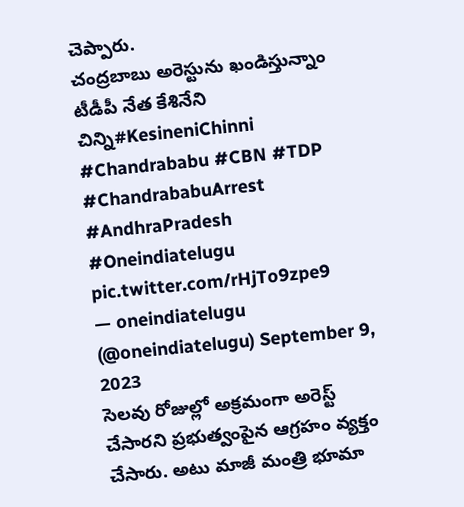చెప్పారు.
చంద్రబాబు అరెస్టును ఖండిస్తున్నాం టీడీపీ నేత కేశినేని చిన్ని#KesineniChinni #Chandrababu #CBN #TDP #ChandrababuArrest #AndhraPradesh #Oneindiatelugu pic.twitter.com/rHjTo9zpe9
— oneindiatelugu (@oneindiatelugu) September 9, 2023
సెలవు రోజుల్లో అక్రమంగా అరెస్ట్ చేసారని ప్రభుత్వంపైన ఆగ్రహం వ్యక్తం చేసారు. అటు మాజీ మంత్రి భూమా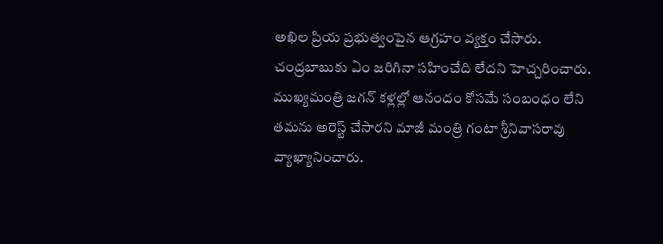అఖిల ప్రియ ప్రభుత్వంపైన ఆగ్రహం వ్యక్తం చేసారు. చంద్రబాబుకు ఏం జరిగినా సహించేది లేదని హెచ్చరించారు. ముఖ్యమంత్రి జగన్ కళ్లల్లో ఆనందం కోసమే సంబంధం లేని తమను అరెస్ట్ చేసారని మాజీ మంత్రి గంటా శ్రీనివాసరావు వ్యాఖ్యానించారు.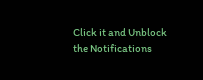Click it and Unblock the Notifications